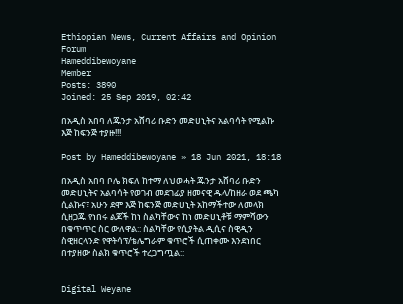Ethiopian News, Current Affairs and Opinion Forum
Hameddibewoyane
Member
Posts: 3890
Joined: 25 Sep 2019, 02:42

በአዲስ አበባ ለጁንታ አሸባሪ ቡድን መድሀኒትና አልባሳት የሚልኩ እጅ ከፍንጅ ተያዙ!!!

Post by Hameddibewoyane » 18 Jun 2021, 18:18

በአዲስ አበባ ቦሌ ክፍለ ከተማ ለህወሓት ጁንታ አሸባሪ ቡድን መድሀኒትና አልባሳት የወገብ መደገፊያ ዘመናዊ ዱላ/ከዘራ ወደ ጫካ ሲልኩና፣ አሁን ደሞ እጅ ከፍንጅ መድሀኒት አከማችተው ለመላክ ሲዘጋጁ የነበሩ ልጆች ከነ ስልካቸውና ከነ መድሀኒቶቹ ማምሻውን በቁጥጥር ስር ውለዋል:: ስልካቸው የሲያትል ዲሲና ስዊዲን ስዊዘርላንድ የዋትሳፕ/ቴሌግራም ቁጥሮች ሲጠቀሙ እንደነበር በተያዘው ስልክ ቁጥሮች ተረጋግጧል::


Digital Weyane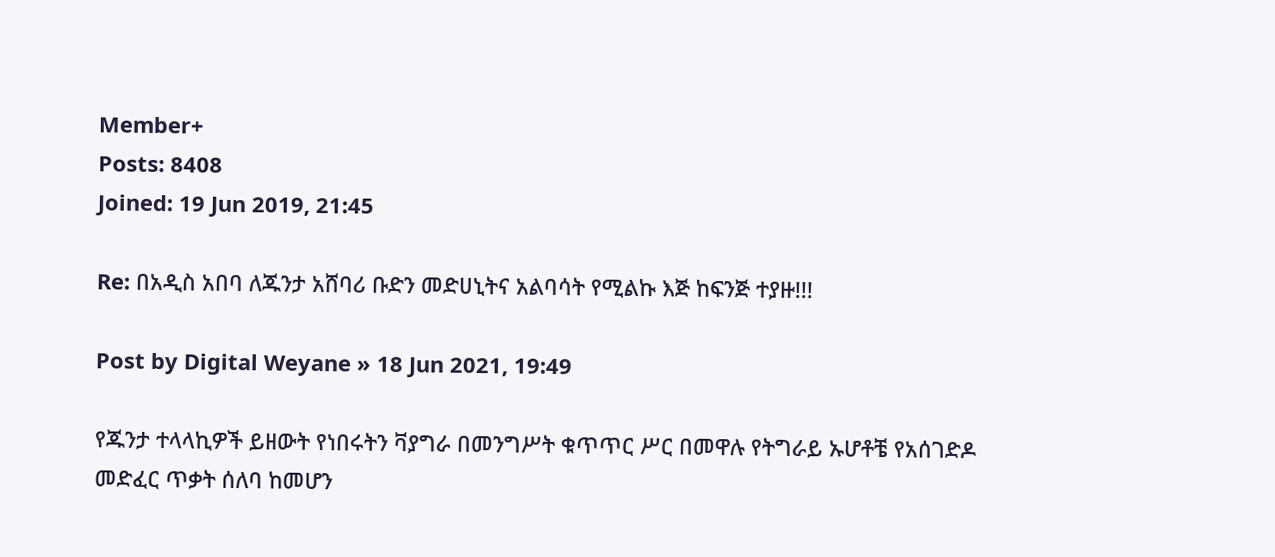Member+
Posts: 8408
Joined: 19 Jun 2019, 21:45

Re: በአዲስ አበባ ለጁንታ አሸባሪ ቡድን መድሀኒትና አልባሳት የሚልኩ እጅ ከፍንጅ ተያዙ!!!

Post by Digital Weyane » 18 Jun 2021, 19:49

የጁንታ ተላላኪዎች ይዘውት የነበሩትን ቫያግራ በመንግሥት ቁጥጥር ሥር በመዋሉ የትግራይ ኡሆቶቼ የአሰገድዶ መድፈር ጥቃት ሰለባ ከመሆን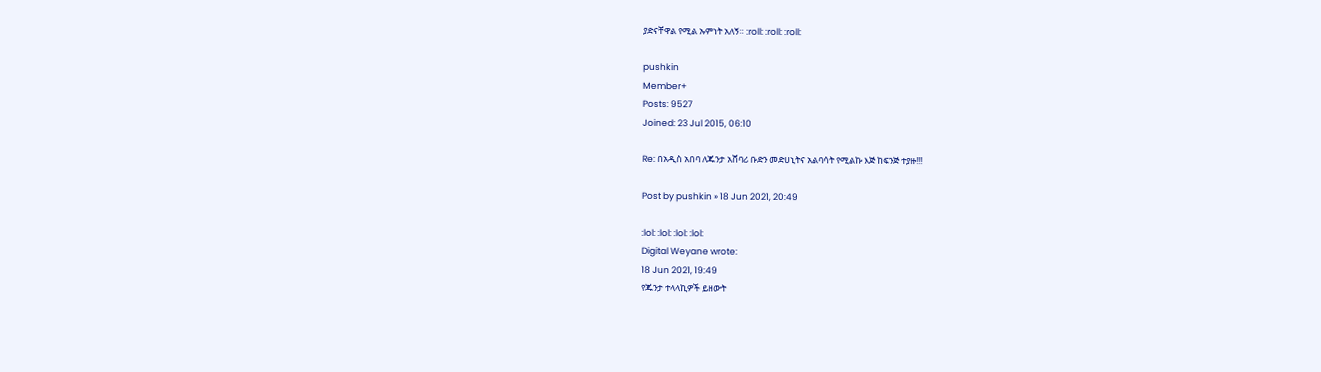ያድናቸዋል የሚል ኡምነት አለኝ። :roll: :roll: :roll:

pushkin
Member+
Posts: 9527
Joined: 23 Jul 2015, 06:10

Re: በአዲስ አበባ ለጁንታ አሸባሪ ቡድን መድሀኒትና አልባሳት የሚልኩ እጅ ከፍንጅ ተያዙ!!!

Post by pushkin » 18 Jun 2021, 20:49

:lol: :lol: :lol: :lol:
Digital Weyane wrote:
18 Jun 2021, 19:49
የጁንታ ተላላኪዎች ይዘውት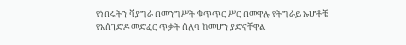የነበሩትን ቫያግራ በመንግሥት ቁጥጥር ሥር በመዋሉ የትግራይ ኡሆቶቼ የአሰገድዶ መድፈር ጥቃት ሰለባ ከመሆን ያድናቸዋል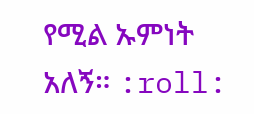የሚል ኡምነት አለኝ። :roll: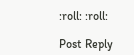:roll: :roll:

Post Reply